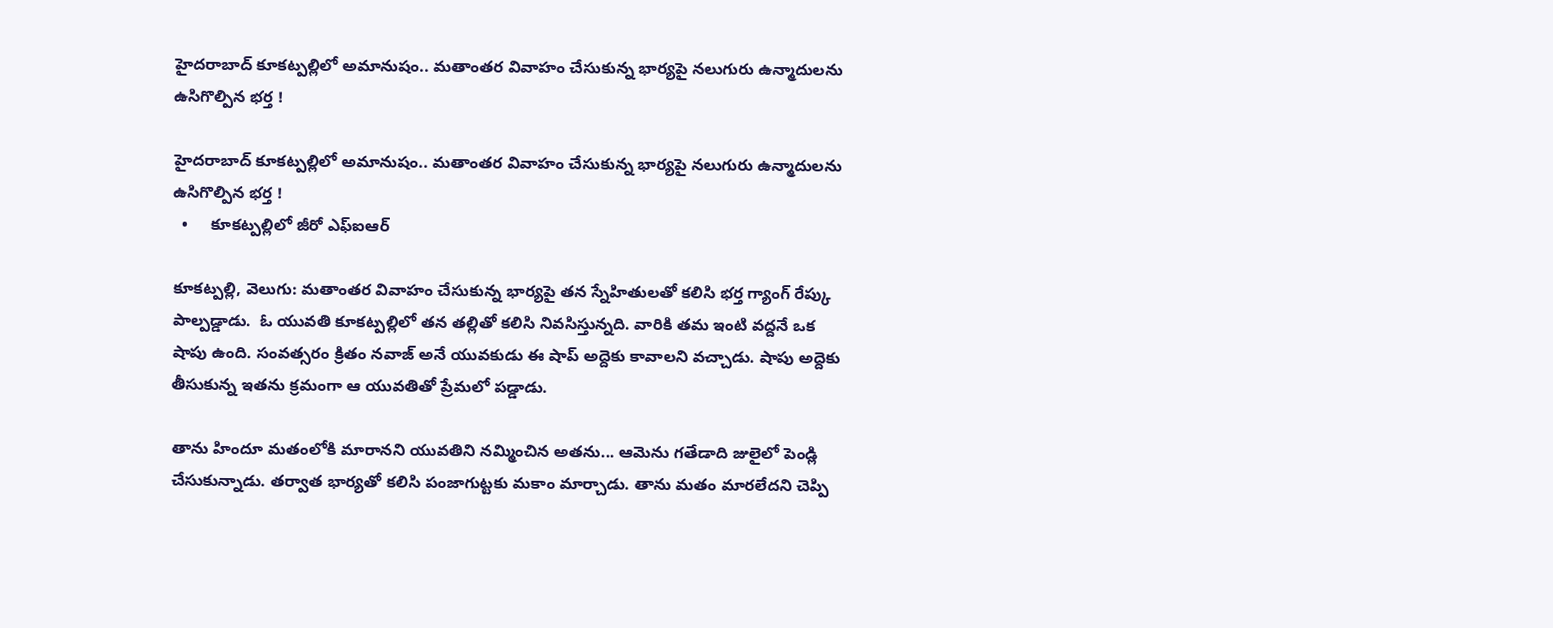హైదరాబాద్ కూకట్పల్లిలో అమానుషం.. మతాంతర వివాహం చేసుకున్న భార్యపై నలుగురు ఉన్మాదులను ఉసిగొల్పిన భర్త !

హైదరాబాద్ కూకట్పల్లిలో అమానుషం.. మతాంతర వివాహం చేసుకున్న భార్యపై నలుగురు ఉన్మాదులను ఉసిగొల్పిన భర్త !
  •     కూకట్పల్లిలో జీరో ఎఫ్ఐఆర్

కూకట్పల్లి, వెలుగు: మతాంతర వివాహం చేసుకున్న భార్యపై తన స్నేహితులతో కలిసి భర్త గ్యాంగ్ రేప్కు పాల్పడ్డాడు.  ఓ యువతి కూకట్పల్లిలో తన తల్లితో కలిసి నివసిస్తున్నది. వారికి తమ ఇంటి వద్దనే ఒక షాపు ఉంది. సంవత్సరం క్రితం నవాజ్ అనే యువకుడు ఈ షాప్ అద్దెకు కావాలని వచ్చాడు. షాపు అద్దెకు తీసుకున్న ఇతను క్రమంగా ఆ యువతితో ప్రేమలో పడ్డాడు.

తాను హిందూ మతంలోకి మారానని యువతిని నమ్మించిన అతను... ఆమెను గతేడాది జులైలో పెండ్లి చేసుకున్నాడు. తర్వాత భార్యతో కలిసి పంజాగుట్టకు మకాం మార్చాడు. తాను మతం మారలేదని చెప్పి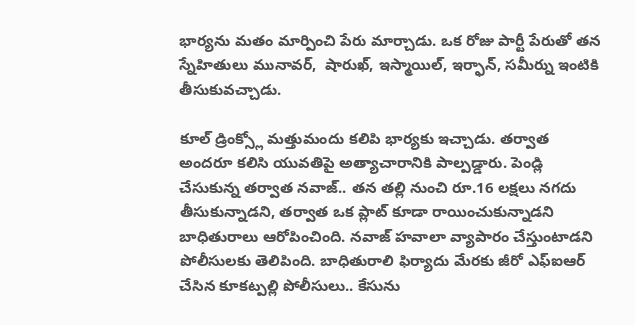భార్యను మతం మార్పించి పేరు మార్చాడు. ఒక రోజు పార్టీ పేరుతో తన స్నేహితులు మునావర్,  షారుఖ్, ఇస్మాయిల్, ఇర్ఫాన్, సమీర్ను ఇంటికి తీసుకువచ్చాడు.

కూల్ డ్రింక్స్లో మత్తుమందు కలిపి భార్యకు ఇచ్చాడు. తర్వాత అందరూ కలిసి యువతిపై అత్యాచారానికి పాల్పడ్డారు. పెండ్లి చేసుకున్న తర్వాత నవాజ్.. తన తల్లి నుంచి రూ.16 లక్షలు నగదు తీసుకున్నాడని, తర్వాత ఒక ప్లాట్ కూడా రాయించుకున్నాడని బాధితురాలు ఆరోపించింది. నవాజ్ హవాలా వ్యాపారం చేస్తుంటాడని పోలీసులకు తెలిపింది. బాధితురాలి ఫిర్యాదు మేరకు జీరో ఎఫ్ఐఆర్ చేసిన కూకట్పల్లి పోలీసులు.. కేసును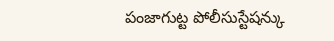పంజాగుట్ట పోలీసుస్టేషన్కు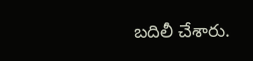బదిలీ చేశారు.